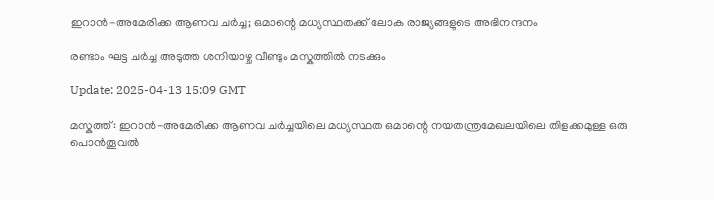ഇറാൻ-അമേരിക്ക ആണവ ചർച്ച; ഒമാന്റെ മധ്യസ്ഥതക്ക് ലോക രാജ്യങ്ങളുടെ അഭിനന്ദനം

രണ്ടാം ഘട്ട ചർച്ച അടുത്ത ശനിയാഴ്ച വീണ്ടും മസ്കത്തിൽ നടക്കും

Update: 2025-04-13 15:09 GMT

മസ്കത്ത്: ഇറാൻ-അമേരിക്ക ആണവ ചർച്ചയിലെ മധ്യസ്ഥത ഒമാന്റെ നയതന്ത്രമേഖലയിലെ തിളക്കമുള്ള ഒരു പൊൻതൂവൽ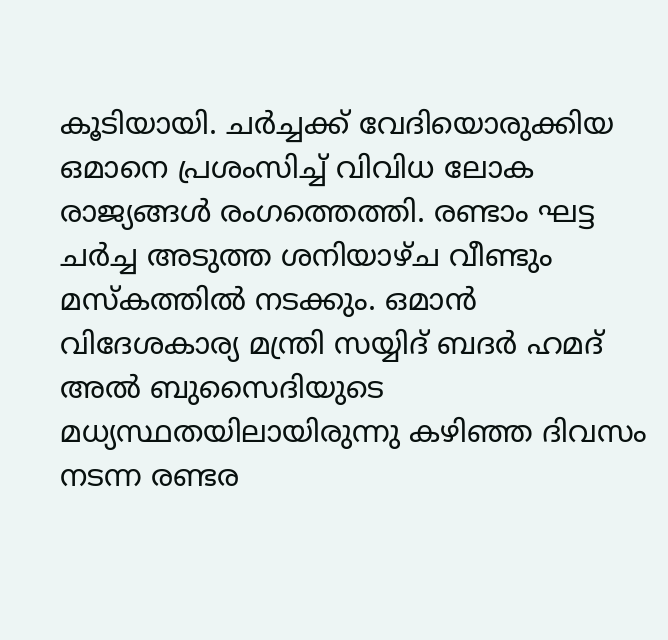കൂടിയായി. ചർ‌ച്ചക്ക് വേദിയൊരുക്കിയ ഒമാനെ പ്രശംസിച്ച് വിവിധ ലോക രാജ്യങ്ങൾ രംഗത്തെത്തി. രണ്ടാം ഘട്ട ചർച്ച അടുത്ത ശനിയാഴ്ച വീണ്ടും മസ്കത്തിൽ നടക്കും. ഒമാൻ വിദേശകാര്യ മന്ത്രി സയ്യിദ് ബദർ ഹമദ് അൽ ബുസൈദിയുടെ മധ്യസ്ഥതയിലായിരുന്നു കഴിഞ്ഞ ദിവസം നടന്ന രണ്ടര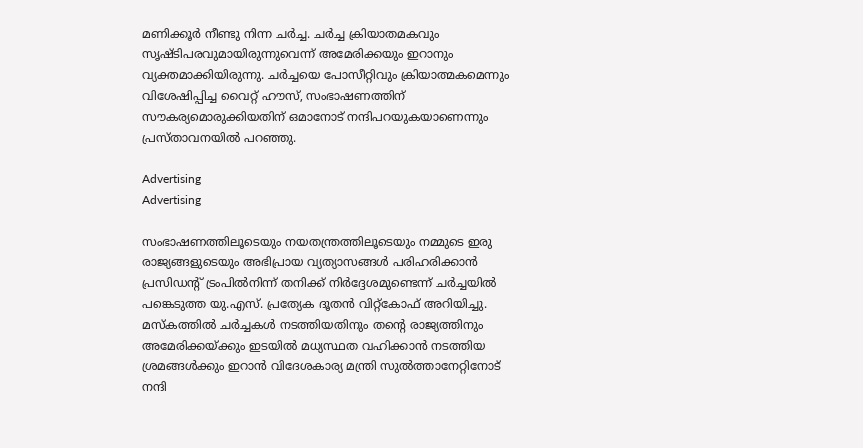മണിക്കൂർ നീണ്ടു നിന്ന ചർച്ച. ചർച്ച ക്രിയാതമകവും സൃഷ്ടിപരവുമായിരുന്നുവെന്ന് അമേരിക്കയും ഇറാനും വ്യക്തമാക്കിയിരുന്നു. ചർച്ചയെ പോസീറ്റിവും ക്രിയാത്മകമെന്നും വിശേഷിപ്പിച്ച വൈറ്റ് ഹൗസ്, സംഭാഷണത്തിന് സൗകര്യമൊരുക്കിയതിന് ഒമാനോട് നന്ദിപറയുകയാണെന്നും പ്രസ്താവനയിൽ പറഞ്ഞു.

Advertising
Advertising

സംഭാഷണത്തിലൂടെയും നയതന്ത്രത്തിലൂടെയും നമ്മുടെ ഇരു രാജ്യങ്ങളുടെയും അഭിപ്രായ വ്യത്യാസങ്ങൾ പരിഹരിക്കാൻ പ്രസിഡന്റ് ട്രംപിൽനിന്ന് തനിക്ക് നിർദ്ദേശമുണ്ടെന്ന് ചർച്ചയിൽ പങ്കെടുത്ത യു.എസ്. പ്രത്യേക ദൂതൻ വിറ്റ്കോഫ് അറിയിച്ചു. മസ്‌കത്തിൽ ചർച്ചകൾ നടത്തിയതിനും തന്റെ രാജ്യത്തിനും അമേരിക്കയ്ക്കും ഇടയിൽ മധ്യസ്ഥത വഹിക്കാൻ നടത്തിയ ശ്രമങ്ങൾക്കും ഇറാൻ വിദേശകാര്യ മന്ത്രി സുൽത്താനേറ്റിനോട് നന്ദി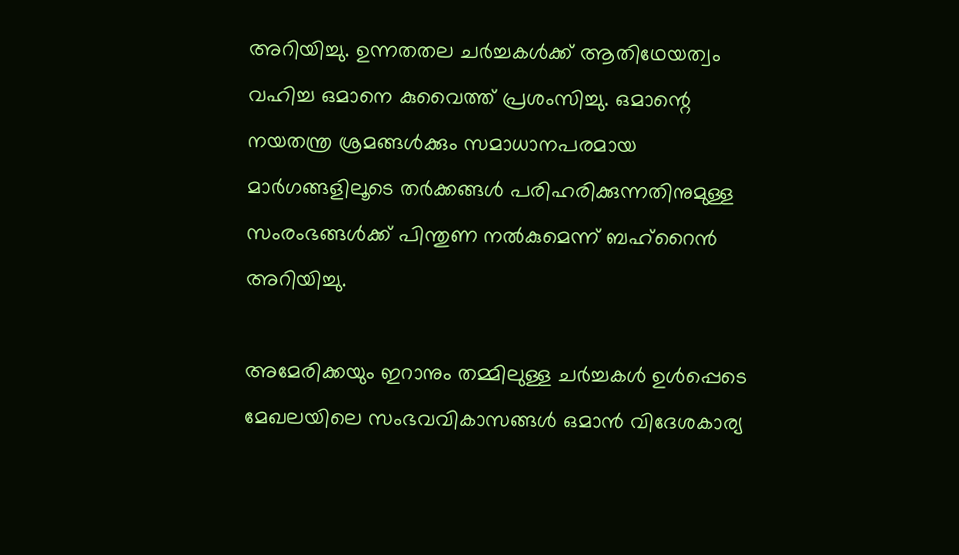അറിയിച്ചു. ഉന്നതതല ചർച്ചകൾക്ക് ആതിഥേയത്വം വഹിച്ച ഒമാനെ കുവൈത്ത് പ്രശംസിച്ചു. ഒമാന്റെ നയതന്ത്ര ശ്രമങ്ങൾക്കും സമാധാനപരമായ മാർഗങ്ങളിലൂടെ തർക്കങ്ങൾ പരിഹരിക്കുന്നതിനുമുള്ള സംരംഭങ്ങൾക്ക് പിന്തുണ നൽകുമെന്ന് ബഹ്‌റൈൻ അറിയിച്ചു.

അമേരിക്കയും ഇറാനും തമ്മിലുള്ള ചർച്ചകൾ ഉൾപ്പെടെ മേഖലയിലെ സംഭവവികാസങ്ങൾ ഒമാൻ വിദേശകാര്യ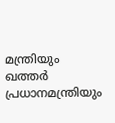മന്ത്രിയും ഖത്തർ പ്രധാനമന്ത്രിയും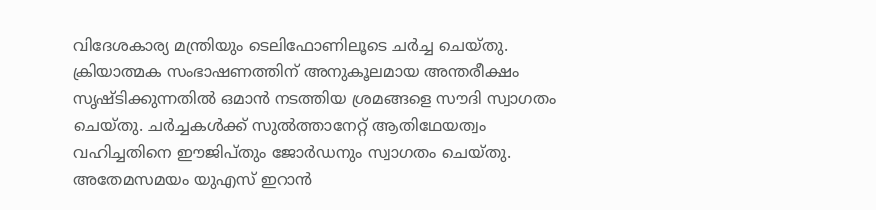വിദേശകാര്യ മന്ത്രിയും ടെലിഫോണിലൂടെ ചർച്ച ചെയ്തു. ക്രിയാത്മക സംഭാഷണത്തിന് അനുകൂലമായ അന്തരീക്ഷം സൃഷ്ടിക്കുന്നതിൽ ഒമാൻ നടത്തിയ ശ്രമങ്ങളെ സൗദി സ്വാഗതം ചെയ്തു. ചർച്ചകൾക്ക് സുൽത്താനേറ്റ് ആതിഥേയത്വം വഹിച്ചതിനെ ഈജിപ്തും ജോർഡനും സ്വാഗതം ചെയ്തു. അതേമസമയം യുഎസ് ഇറാൻ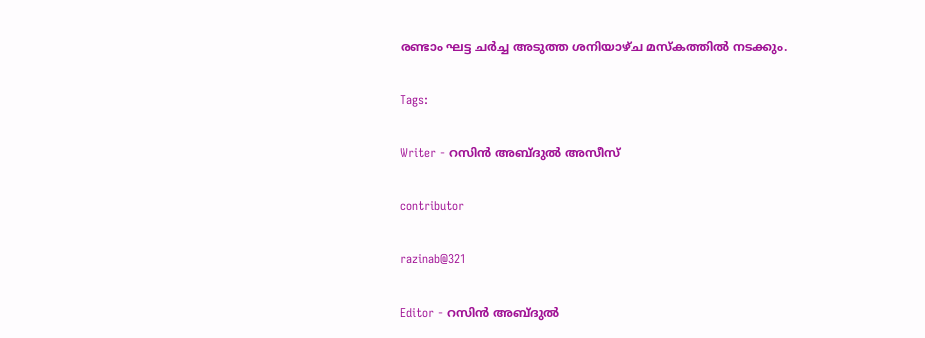രണ്ടാം ഘട്ട ചർച്ച അടുത്ത ശനിയാഴ്ച മസ്കത്തിൽ നടക്കും.

Tags:

Writer - റസിൻ അബ്ദുൽ അസീസ്

contributor

razinab@321

Editor - റസിൻ അബ്ദുൽ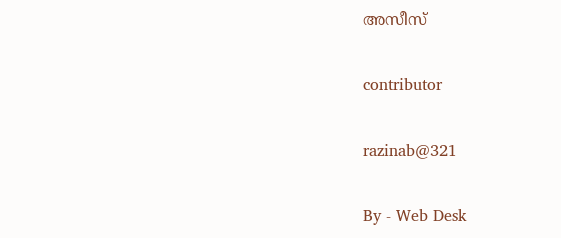അസീസ്

contributor

razinab@321

By - Web Desk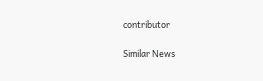contributor

Similar News